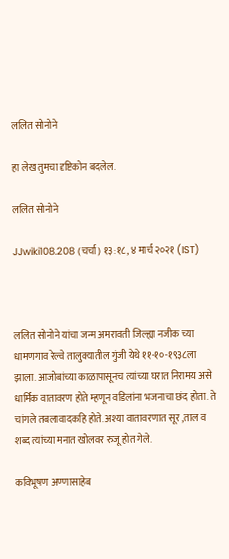ललित सोनोने

हा लेख तुमचा दृष्टिकोन बदलेल.

ललित सोनोने

JJwiki108.208 (चर्चा) १३:१८, ४ मार्च २०२१ (IST)



ललित सोनोने यांचा जन्म अमरावती जिल्ह्या नजीक च्या धामणगाव रेल्वे तालुक्यातील गुंजी येथे ११-१०-१९३८ला झाला. आजोबांच्या काळापासूनच त्यांच्या घरात निरामय असे धार्मिक वातावरण होते म्हणून वडिलांना भजनाचा छंद होता. ते चांगले तबलावादकहि होते. अश्या वातावरणात सूर ,ताल व शब्द त्यांच्या मनात खोलवर रुजू होत गेले.

कविभूषण अण्णासाहेब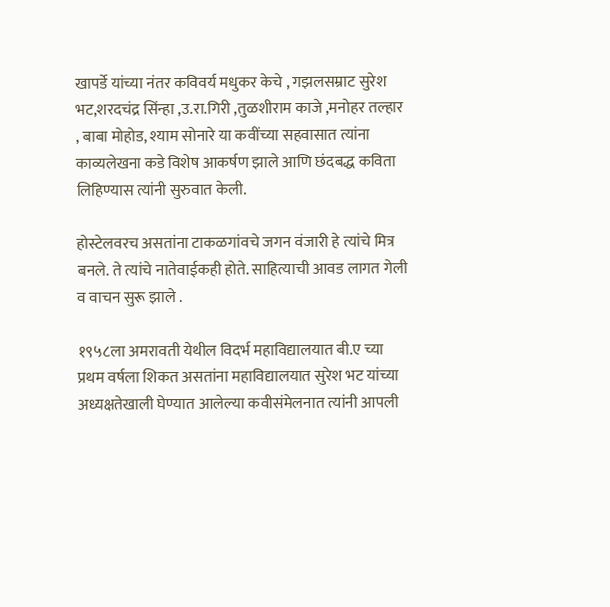खापर्डे यांच्या नंतर कविवर्य मधुकर केचे , गझलसम्राट सुरेश भट,शरदचंद्र सिंन्हा ,उ.रा.गिरी ,तुळशीराम काजे ,मनोहर तल्हार , बाबा मोहोड, श्याम सोनारे या कवींच्या सहवासात त्यांना काव्यलेखना कडे विशेष आकर्षण झाले आणि छंदबद्ध कविता लिहिण्यास त्यांनी सुरुवात केली.

होस्टेलवरच असतांना टाकळगांवचे जगन वंजारी हे त्यांचे मित्र बनले. ते त्यांचे नातेवाईकही होते. साहित्याची आवड लागत गेली व वाचन सुरू झाले .

१९५८ला अमरावती येथील विदर्भ महाविद्यालयात बी.ए च्या प्रथम वर्षला शिकत असतांना महाविद्यालयात सुरेश भट यांच्या अध्यक्षतेखाली घेण्यात आलेल्या कवीसंमेलनात त्यांनी आपली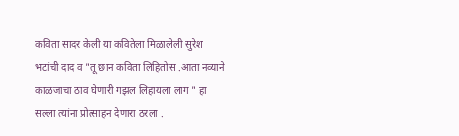कविता सादर केली या कवितेला मिळालेली सुरेश भटांची दाद व "तू छान कविता लिहितोस .आता नव्याने काळजाचा ठाव घेणारी गझल लिहायला लाग " हा सल्ला त्यांना प्रोत्साहन देणारा ठरला .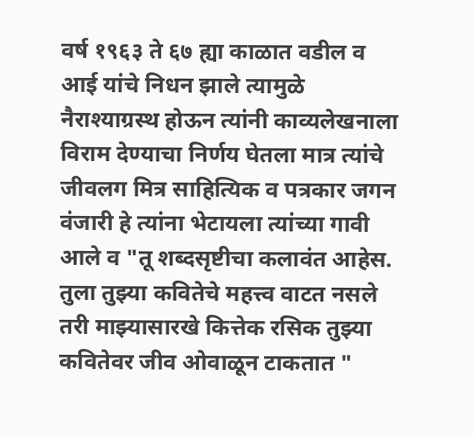वर्ष १९६३ ते ६७ ह्या काळात वडील व आई यांचे निधन झाले त्यामुळे नैराश्याग्रस्थ होऊन त्यांनी काव्यलेखनाला विराम देण्याचा निर्णय घेतला मात्र त्यांचे जीवलग मित्र साहित्यिक व पत्रकार जगन वंजारी हे त्यांना भेटायला त्यांच्या गावी आले व "तू शब्दसृष्टीचा कलावंत आहेस. तुला तुझ्या कवितेचे महत्त्व वाटत नसले तरी माझ्यासारखे कित्तेक रसिक तुझ्या कवितेवर जीव ओवाळून टाकतात "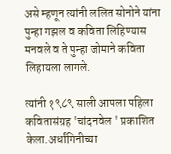असे म्हणून त्यांनी ललित सोनोने यांना पुन्हा गझल व कविता लिहिण्यास मनवले व ते पुन्हा जोमाने कविता लिहायला लागले.

त्यांनी १९८९ साली आपला पहिला कवितासंग्रह 'चांदनवेल ' प्रकाशित केला.अर्धांगिनीच्या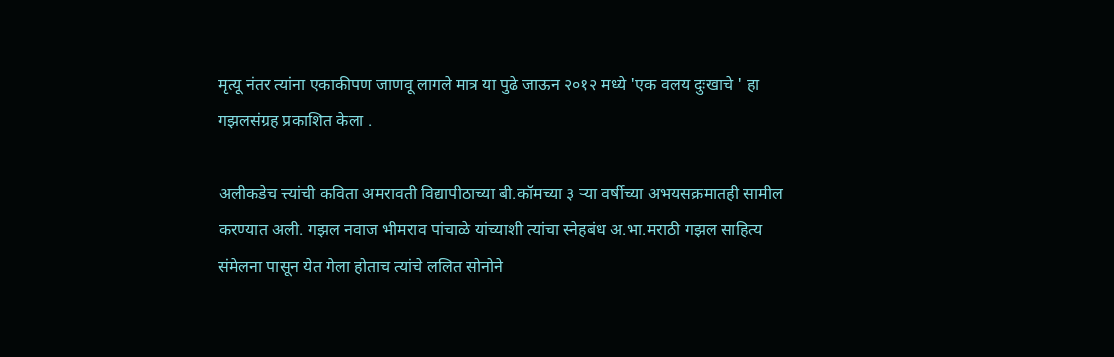मृत्यू नंतर त्यांना एकाकीपण जाणवू लागले मात्र या पुढे जाऊन २०१२ मध्ये 'एक वलय दुःखाचे ' हा गझलसंग्रह प्रकाशित केला .

अलीकडेच त्त्यांची कविता अमरावती विद्यापीठाच्या बी.कॉमच्या ३ ऱ्या वर्षीच्या अभयसक्रमातही सामील करण्यात अली. गझल नवाज भीमराव पांचाळे यांच्याशी त्यांचा स्नेहबंध अ.भा.मराठी गझल साहित्य संमेलना पासून येत गेला होताच त्यांचे ललित सोनोने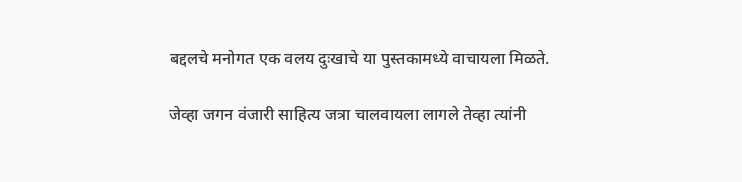बद्दलचे मनोगत एक वलय दुःखाचे या पुस्तकामध्ये वाचायला मिळते.

जेव्हा जगन वंजारी साहित्य जत्रा चालवायला लागले तेव्हा त्यांनी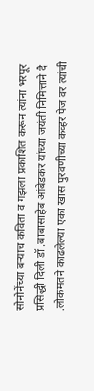सोनोनेंच्या बऱ्याच कविता व गझला प्रकाशित करून त्यांना भरपूर प्रसिद्धी दिली डॉ .बाबासाहेब आंबेडकर यांच्या जयंती निमित्ताने दै .लोकमतने काढलेल्या एका खास पुरवणीच्या कव्हर पेज वर त्यांची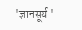'ज्ञानसूर्य '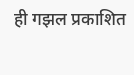ही गझल प्रकाशित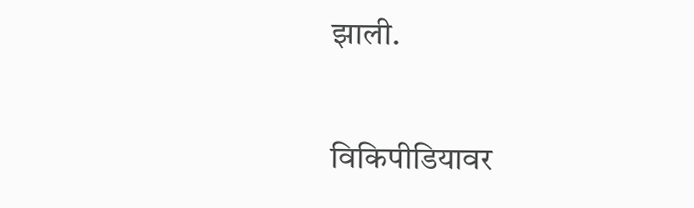झाली.

विकिपीडियावर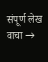संपूर्ण लेख वाचा →